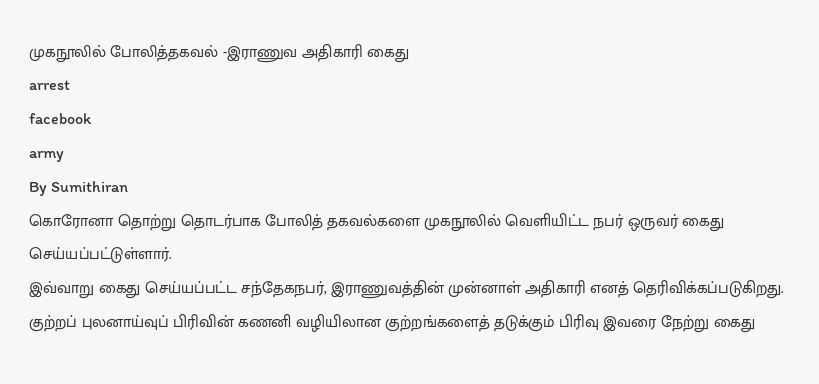முகநூலில் போலித்தகவல் -இராணுவ அதிகாரி கைது
arrest
facebook
army
By Sumithiran
கொரோனா தொற்று தொடர்பாக போலித் தகவல்களை முகநூலில் வெளியிட்ட நபர் ஒருவர் கைது செய்யப்பட்டுள்ளார்.
இவ்வாறு கைது செய்யப்பட்ட சந்தேகநபர், இராணுவத்தின் முன்னாள் அதிகாரி எனத் தெரிவிக்கப்படுகிறது.
குற்றப் புலனாய்வுப் பிரிவின் கணனி வழியிலான குற்றங்களைத் தடுக்கும் பிரிவு இவரை நேற்று கைது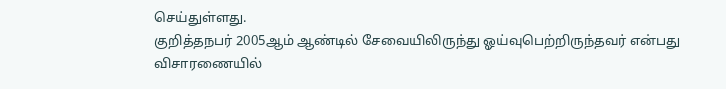செய்துள்ளது.
குறித்தநபர் 2005ஆம் ஆண்டில் சேவையிலிருந்து ஓய்வுபெற்றிருந்தவர் என்பது விசாரணையில்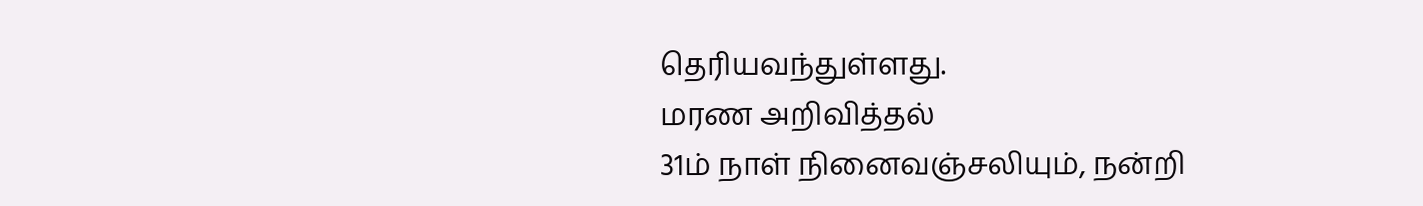தெரியவந்துள்ளது.
மரண அறிவித்தல்
31ம் நாள் நினைவஞ்சலியும், நன்றி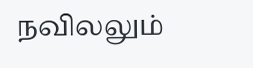நவிலலும்